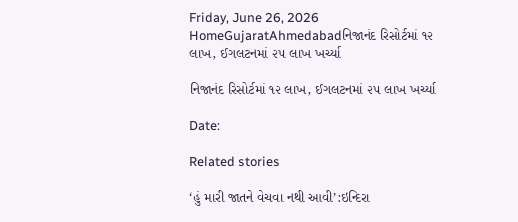Friday, June 26, 2026
HomeGujaratAhmedabadનિજાનંદ રિસોર્ટમાં ૧૨ લાખ, ઈગલટનમાં ૨૫ લાખ ખર્ચ્યા

નિજાનંદ રિસોર્ટમાં ૧૨ લાખ, ઈગલટનમાં ૨૫ લાખ ખર્ચ્યા

Date:

Related stories

‘હું મારી જાતને વેચવા નથી આવી’:ઇન્દિરા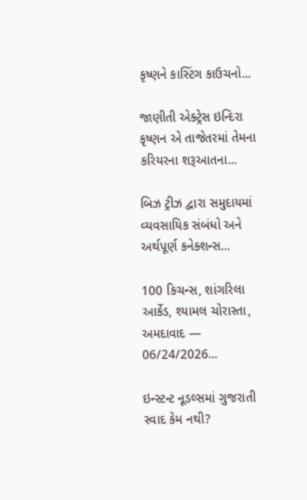કૃષ્ણને કાસ્ટિંગ કાઉચનો...

જાણીતી એક્ટ્રેસ ઇન્દિરા કૃષ્ણન એ તાજેતરમાં તેમના કરિયરના શરૂઆતના...

બિઝ ટ્રીઝ દ્વારા સમુદાયમાં વ્યવસાયિક સંબંધો અને અર્થપૂર્ણ કનેક્શન્સ...

100 કિચન્સ, શાંગરિલા આર્કેડ, શ્યામલ ચોરાસ્તા, અમદાવાદ — 06/24/2026...

ઇન્સ્ટન્ટ નૂડલ્સમાં ગુજરાતી સ્વાદ કેમ નથી?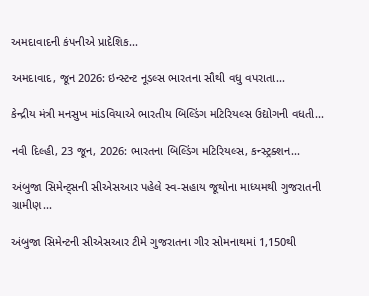અમદાવાદની કંપનીએ પ્રાદેશિક...

અમદાવાદ, જૂન 2026: ઇન્સ્ટન્ટ નૂડલ્સ ભારતના સૌથી વધુ વપરાતા...

કેન્દ્રીય મંત્રી મનસુખ માંડવિયાએ ભારતીય બિલ્ડિંગ મટિરિયલ્સ ઉદ્યોગની વધતી...

નવી દિલ્હી, 23 જૂન, 2026: ભારતના બિલ્ડિંગ મટિરિયલ્સ, કન્સ્ટ્રક્શન...

અંબુજા સિમેન્ટ્સની સીએસઆર પહેલે સ્વ-સહાય જૂથોના માધ્યમથી ગુજરાતની ગ્રામીણ...

અંબુજા સિમેન્ટની સીએસઆર ટીમે ગુજરાતના ગીર સોમનાથમાં 1,150થી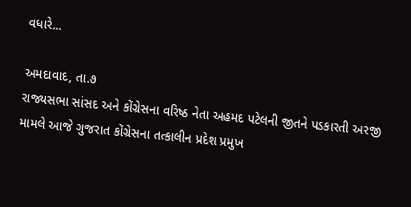વધારે...

અમદાવાદ, તા.૭
રાજ્યસભા સાંસદ અને કોંગ્રેસના વરિષ્ઠ નેતા અહમદ પટેલની જીતને પડકારતી અરજી મામલે આજે ગુજરાત કોંગ્રેસના તત્કાલીન પ્રદેશ પ્રમુખ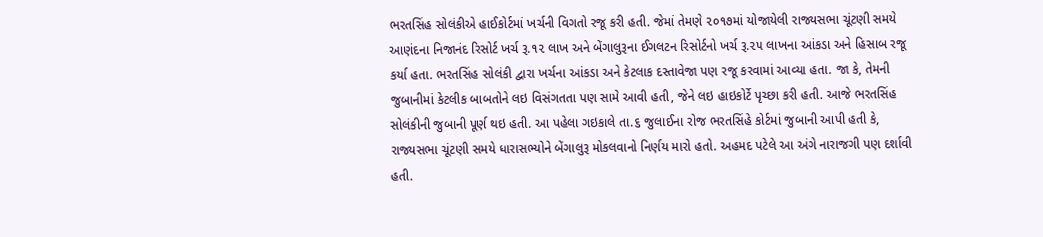ભરતસિંહ સોલંકીએ હાઈકોર્ટમાં ખર્ચની વિગતો રજૂ કરી હતી. જેમાં તેમણે ૨૦૧૭માં યોજાયેલી રાજ્યસભા ચૂંટણી સમયે આણંદના નિજાનંદ રિસોર્ટ ખર્ચ રૂ.૧૨ લાખ અને બેંગાલુરૂના ઈગલટન રિસોર્ટનો ખર્ચ રૂ.૨૫ લાખના આંકડા અને હિસાબ રજૂ કર્યા હતા. ભરતસિંહ સોલંકી દ્વારા ખર્ચના આંકડા અને કેટલાક દસ્તાવેજા પણ રજૂ કરવામાં આવ્યા હતા. જા કે, તેમની જુબાનીમાં કેટલીક બાબતોને લઇ વિસંગતતા પણ સામે આવી હતી, જેને લઇ હાઇકોર્ટે પૃચ્છા કરી હતી. આજે ભરતસિંહ સોલંકીની જુબાની પૂર્ણ થઇ હતી. આ પહેલા ગઇકાલે તા.૬ જુલાઈના રોજ ભરતસિંહે કોર્ટમાં જુબાની આપી હતી કે, રાજ્યસભા ચૂંટણી સમયે ધારાસભ્યોને બેંગાલુરૂ મોકલવાનો નિર્ણય મારો હતો. અહમદ પટેલે આ અંગે નારાજગી પણ દર્શાવી હતી.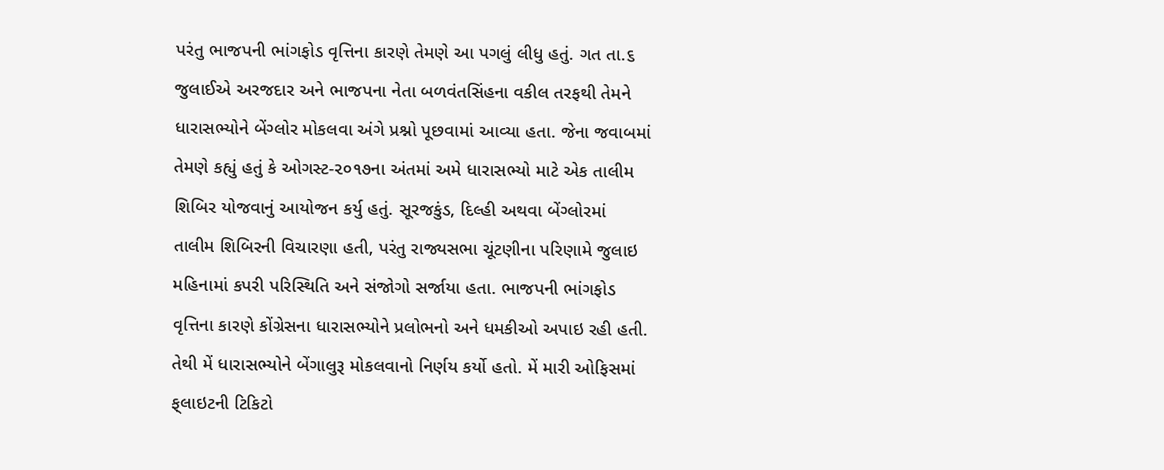પરંતુ ભાજપની ભાંગફોડ વૃત્તિના કારણે તેમણે આ પગલું લીધુ હતું. ગત તા.૬ જુલાઈએ અરજદાર અને ભાજપના નેતા બળવંતસિંહના વકીલ તરફથી તેમને ધારાસભ્યોને બેંગ્લોર મોકલવા અંગે પ્રશ્નો પૂછવામાં આવ્યા હતા. જેના જવાબમાં તેમણે કહ્યું હતું કે ઓગસ્ટ-૨૦૧૭ના અંતમાં અમે ધારાસભ્યો માટે એક તાલીમ શિબિર યોજવાનું આયોજન કર્યુ હતું. સૂરજકુંડ, દિલ્હી અથવા બેંગ્લોરમાં તાલીમ શિબિરની વિચારણા હતી, પરંતુ રાજ્યસભા ચૂંટણીના પરિણામે જુલાઇ મહિનામાં કપરી પરિસ્થિતિ અને સંજોગો સર્જાયા હતા. ભાજપની ભાંગફોડ વૃત્તિના કારણે કોંગ્રેસના ધારાસભ્યોને પ્રલોભનો અને ધમકીઓ અપાઇ રહી હતી. તેથી મેં ધારાસભ્યોને બેંગાલુરૂ મોકલવાનો નિર્ણય કર્યો હતો. મેં મારી ઓફિસમાં ફ્‌લાઇટની ટિકિટો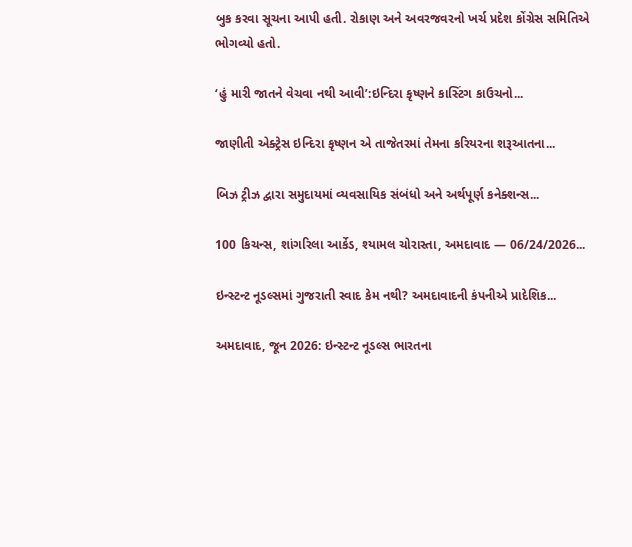બુક કરવા સૂચના આપી હતી. રોકાણ અને અવરજવરનો ખર્ચ પ્રદેશ કોંગ્રેસ સમિતિએ ભોગવ્યો હતો.

‘હું મારી જાતને વેચવા નથી આવી’:ઇન્દિરા કૃષ્ણને કાસ્ટિંગ કાઉચનો...

જાણીતી એક્ટ્રેસ ઇન્દિરા કૃષ્ણન એ તાજેતરમાં તેમના કરિયરના શરૂઆતના...

બિઝ ટ્રીઝ દ્વારા સમુદાયમાં વ્યવસાયિક સંબંધો અને અર્થપૂર્ણ કનેક્શન્સ...

100 કિચન્સ, શાંગરિલા આર્કેડ, શ્યામલ ચોરાસ્તા, અમદાવાદ — 06/24/2026...

ઇન્સ્ટન્ટ નૂડલ્સમાં ગુજરાતી સ્વાદ કેમ નથી? અમદાવાદની કંપનીએ પ્રાદેશિક...

અમદાવાદ, જૂન 2026: ઇન્સ્ટન્ટ નૂડલ્સ ભારતના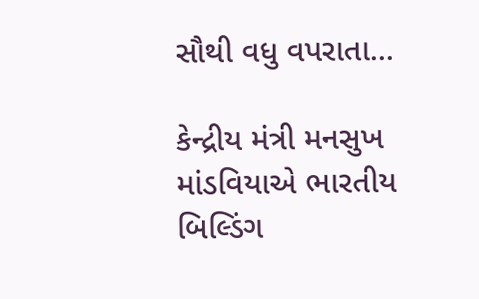સૌથી વધુ વપરાતા...

કેન્દ્રીય મંત્રી મનસુખ માંડવિયાએ ભારતીય બિલ્ડિંગ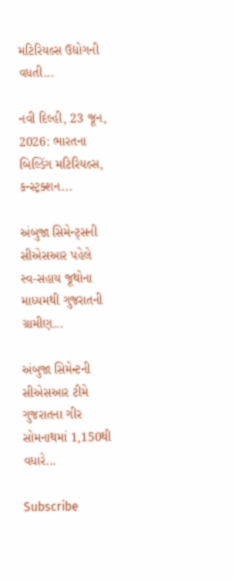મટિરિયલ્સ ઉદ્યોગની વધતી...

નવી દિલ્હી, 23 જૂન, 2026: ભારતના બિલ્ડિંગ મટિરિયલ્સ, કન્સ્ટ્રક્શન...

અંબુજા સિમેન્ટ્સની સીએસઆર પહેલે સ્વ-સહાય જૂથોના માધ્યમથી ગુજરાતની ગ્રામીણ...

અંબુજા સિમેન્ટની સીએસઆર ટીમે ગુજરાતના ગીર સોમનાથમાં 1,150થી વધારે...

Subscribe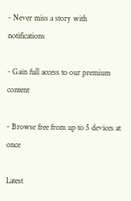- Never miss a story with notifications

- Gain full access to our premium content

- Browse free from up to 5 devices at once

Latest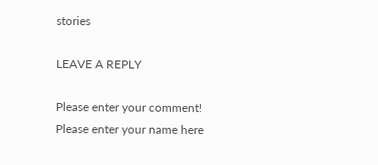stories

LEAVE A REPLY

Please enter your comment!
Please enter your name here